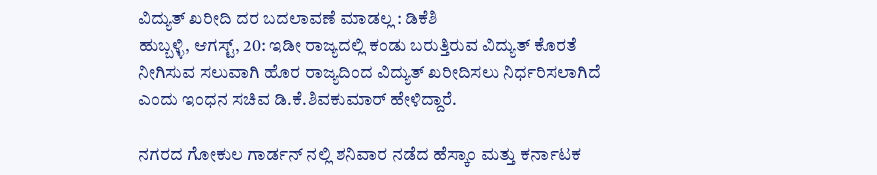ವಿದ್ಯುತ್ ಖರೀದಿ ದರ ಬದಲಾವಣೆ ಮಾಡಲ್ಲ : ಡಿಕೆಶಿ
ಹುಬ್ಬಳ್ಳಿ, ಆಗಸ್ಟ್, 20: ಇಡೀ ರಾಜ್ಯದಲ್ಲಿ ಕಂಡು ಬರುತ್ತಿರುವ ವಿದ್ಯುತ್ ಕೊರತೆ ನೀಗಿಸುವ ಸಲುವಾಗಿ ಹೊರ ರಾಜ್ಯದಿಂದ ವಿದ್ಯುತ್ ಖರೀದಿಸಲು ನಿರ್ಧರಿಸಲಾಗಿದೆ ಎಂದು ಇಂಧನ ಸಚಿವ ಡಿ.ಕೆ.ಶಿವಕುಮಾರ್ ಹೇಳಿದ್ದಾರೆ.

ನಗರದ ಗೋಕುಲ ಗಾರ್ಡನ್ ನಲ್ಲಿ ಶನಿವಾರ ನಡೆದ ಹೆಸ್ಕಾಂ ಮತ್ತು ಕರ್ನಾಟಕ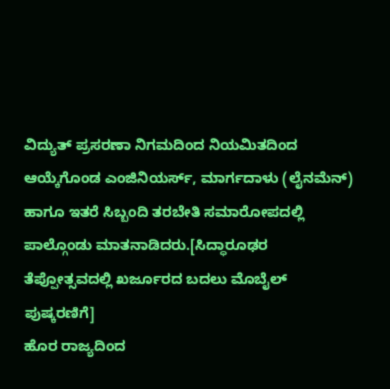ವಿದ್ಯುತ್ ಪ್ರಸರಣಾ ನಿಗಮದಿಂದ ನಿಯಮಿತದಿಂದ ಆಯ್ಕೆಗೊಂಡ ಎಂಜಿನಿಯರ್ಸ್, ಮಾರ್ಗದಾಳು (ಲೈನಮೆನ್) ಹಾಗೂ ಇತರೆ ಸಿಬ್ಬಂದಿ ತರಬೇತಿ ಸಮಾರೋಪದಲ್ಲಿ ಪಾಲ್ಗೊಂಡು ಮಾತನಾಡಿದರು.[ಸಿದ್ಧಾರೂಢರ ತೆಪ್ಪೋತ್ಸವದಲ್ಲಿ ಖರ್ಜೂರದ ಬದಲು ಮೊಬೈಲ್ ಪುಷ್ಕರಣಿಗೆ]
ಹೊರ ರಾಜ್ಯದಿಂದ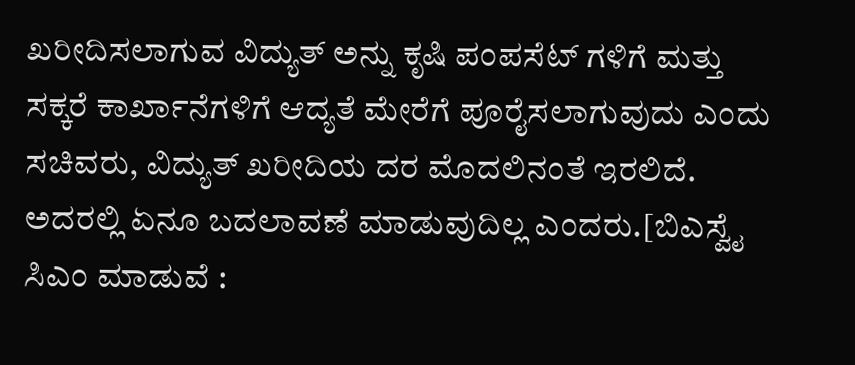ಖರೀದಿಸಲಾಗುವ ವಿದ್ಯುತ್ ಅನ್ನು ಕೃಷಿ ಪಂಪಸೆಟ್ ಗಳಿಗೆ ಮತ್ತು ಸಕ್ಕರೆ ಕಾರ್ಖಾನೆಗಳಿಗೆ ಆದ್ಯತೆ ಮೇರೆಗೆ ಪೂರೈಸಲಾಗುವುದು ಎಂದು ಸಚಿವರು, ವಿದ್ಯುತ್ ಖರೀದಿಯ ದರ ಮೊದಲಿನಂತೆ ಇರಲಿದೆ. ಅದರಲ್ಲಿ ಏನೂ ಬದಲಾವಣೆ ಮಾಡುವುದಿಲ್ಲ ಎಂದರು.[ಬಿಎಸ್ವೈ ಸಿಎಂ ಮಾಡುವೆ :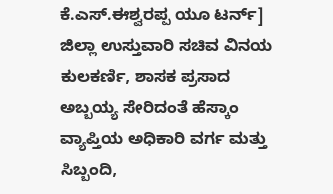ಕೆ.ಎಸ್.ಈಶ್ವರಪ್ಪ ಯೂ ಟರ್ನ್]
ಜಿಲ್ಲಾ ಉಸ್ತುವಾರಿ ಸಚಿವ ವಿನಯ ಕುಲಕರ್ಣಿ, ಶಾಸಕ ಪ್ರಸಾದ ಅಬ್ಬಯ್ಯ ಸೇರಿದಂತೆ ಹೆಸ್ಕಾಂ ವ್ಯಾಪ್ತಿಯ ಅಧಿಕಾರಿ ವರ್ಗ ಮತ್ತು ಸಿಬ್ಬಂದಿ,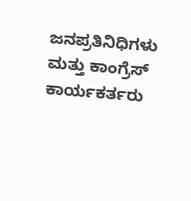ಜನಪ್ರತಿನಿಧಿಗಳು ಮತ್ತು ಕಾಂಗ್ರೆಸ್ ಕಾರ್ಯಕರ್ತರು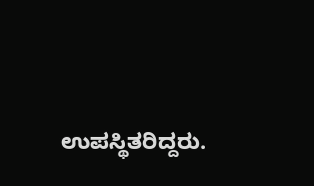ಉಪಸ್ಥಿತರಿದ್ದರು.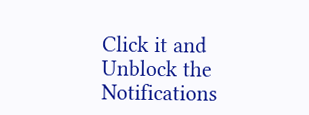Click it and Unblock the Notifications